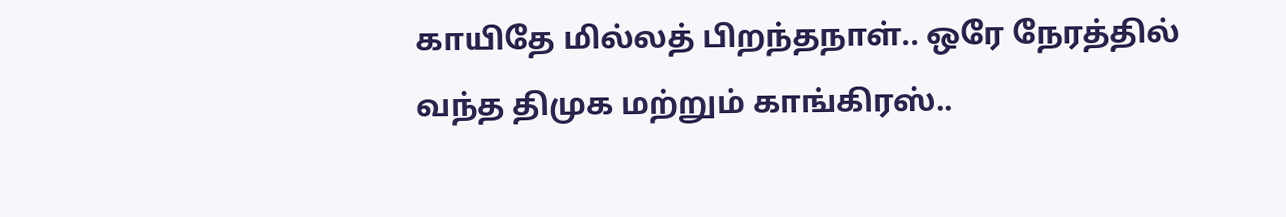காயிதே மில்லத் பிறந்தநாள்.. ஒரே நேரத்தில் வந்த திமுக மற்றும் காங்கிரஸ்..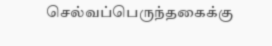செல்வப்பெருந்தகைக்கு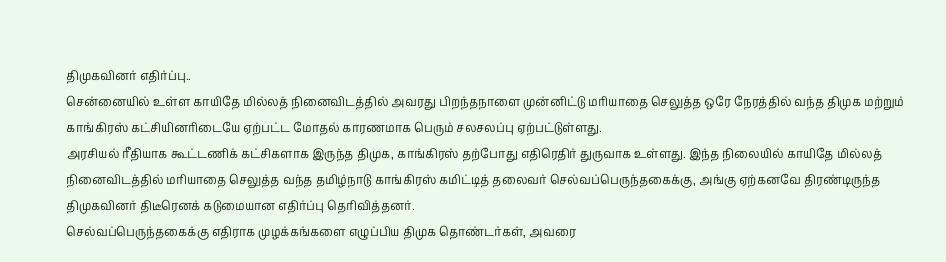திமுகவினர் எதிர்ப்பு..
சென்னையில் உள்ள காயிதே மில்லத் நினைவிடத்தில் அவரது பிறந்தநாளை முன்னிட்டு மரியாதை செலுத்த ஒரே நேரத்தில் வந்த திமுக மற்றும் காங்கிரஸ் கட்சியினரிடையே ஏற்பட்ட மோதல் காரணமாக பெரும் சலசலப்பு ஏற்பட்டுள்ளது.
அரசியல் ரீதியாக கூட்டணிக் கட்சிகளாக இருந்த திமுக, காங்கிரஸ் தற்போது எதிரெதிர் துருவாக உள்ளது. இந்த நிலையில் காயிதே மில்லத் நினைவிடத்தில் மரியாதை செலுத்த வந்த தமிழ்நாடு காங்கிரஸ் கமிட்டித் தலைவர் செல்வப்பெருந்தகைக்கு, அங்கு ஏற்கனவே திரண்டிருந்த திமுகவினர் திடீரெனக் கடுமையான எதிர்ப்பு தெரிவித்தனர்.
செல்வப்பெருந்தகைக்கு எதிராக முழக்கங்களை எழுப்பிய திமுக தொண்டர்கள், அவரை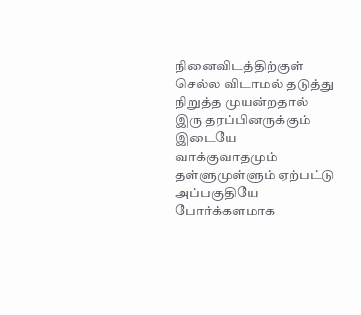நினைவிடத்திற்குள் செல்ல விடாமல் தடுத்து நிறுத்த முயன்றதால் இரு தரப்பினருக்கும் இடையே வாக்குவாதமும் தள்ளுமுள்ளும் ஏற்பட்டு அப்பகுதியே போர்க்களமாக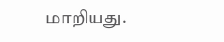மாறியது.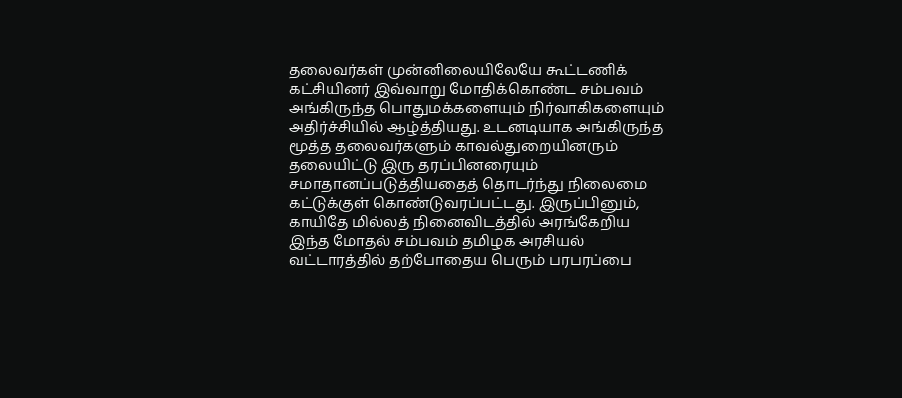தலைவர்கள் முன்னிலையிலேயே கூட்டணிக் கட்சியினர் இவ்வாறு மோதிக்கொண்ட சம்பவம் அங்கிருந்த பொதுமக்களையும் நிர்வாகிகளையும் அதிர்ச்சியில் ஆழ்த்தியது. உடனடியாக அங்கிருந்த மூத்த தலைவர்களும் காவல்துறையினரும் தலையிட்டு இரு தரப்பினரையும் சமாதானப்படுத்தியதைத் தொடர்ந்து நிலைமை கட்டுக்குள் கொண்டுவரப்பட்டது. இருப்பினும், காயிதே மில்லத் நினைவிடத்தில் அரங்கேறிய இந்த மோதல் சம்பவம் தமிழக அரசியல் வட்டாரத்தில் தற்போதைய பெரும் பரபரப்பை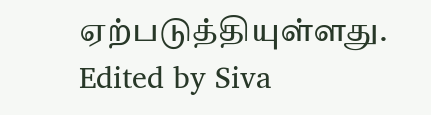ஏற்படுத்தியுள்ளது.
Edited by Siva